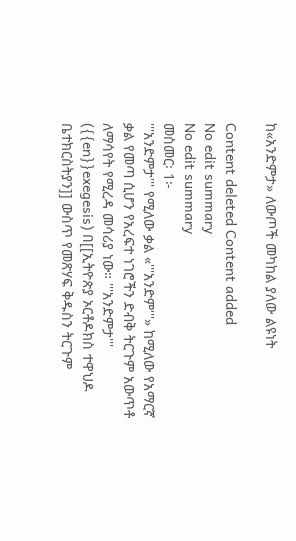ከ«አንድምታ» ለውጦች መካከል ያለው ልዩነት

Content deleted Content added
No edit summary
No edit summary
መስመር፡ 1፦
'''አንድምታ''' የሚለው ቃል «'''አንድም'''» ከሚለው የአማርኛ ቃል የመጣ ሲሆን የአረፍተ ነገሮችን ድብቅ ትርጉም አውጥቶ ለማሳየት የሚረዳ መሳሪያ ነው። '''አንድምታ''' ({{en}}exegesis) በ[[ኢትዮጵያ ኦርቶዶክስ ተዋህዶ ቤተክርስትያን]] ውስጥ የመጽሃፍ ቅዱስን ትርጉም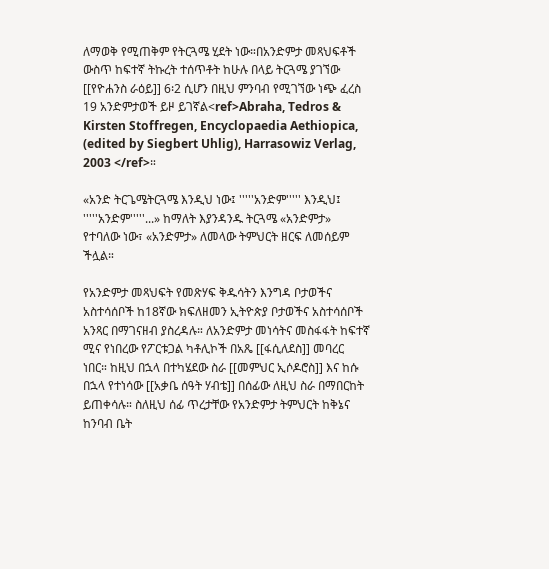ለማወቅ የሚጠቅም የትርጓሜ ሂደት ነው።በአንድምታ መጻህፍቶች ውስጥ ከፍተኛ ትኩረት ተሰጥቶት ከሁሉ በላይ ትርጓሜ ያገኘው [[የዮሐንስ ራዕይ]] 6፡2 ሲሆን በዚህ ምንባብ የሚገኘው ነጭ ፈረስ 19 አንድምታወች ይዞ ይገኛል<ref>Abraha, Tedros & Kirsten Stoffregen, Encyclopaedia Aethiopica, (edited by Siegbert Uhlig), Harrasowiz Verlag, 2003 </ref>።

«አንድ ትርጌሜትርጓሜ እንዲህ ነው፤ '''''አንድም''''' እንዲህ፤ '''''አንድም'''''...» ከማለት እያንዳንዱ ትርጓሜ «አንድምታ» የተባለው ነው፣ «አንድምታ» ለመላው ትምህርት ዘርፍ ለመሰይም ችሏል።

የአንድምታ መጻህፍት የመጽሃፍ ቅዱሳትን እንግዳ ቦታወችና አስተሳሰቦች ከ18ኛው ክፍለዘመን ኢትዮጵያ ቦታወችና አስተሳሰቦች አንጻር በማገናዘብ ያስረዳሉ። ለአንድምታ መነሳትና መስፋፋት ከፍተኛ ሚና የነበረው የፖርቱጋል ካቶሊኮች በአጼ [[ፋሲለደስ]] መባረር ነበር። ከዚህ በኋላ በተካሄደው ስራ [[መምህር ኢሶዶሮስ]] እና ከሱ በኋላ የተነሳው [[አቃቤ ሰዓት ሃብቴ]] በሰፊው ለዚህ ስራ በማበርከት ይጠቀሳሉ። ስለዚህ ሰፊ ጥረታቸው የአንድምታ ትምህርት ከቅኔና ከንባብ ቤት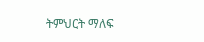ትምህርት ማለፍ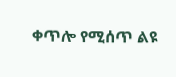ቀጥሎ የሚሰጥ ልዩ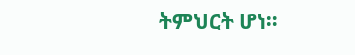ትምህርት ሆነ።